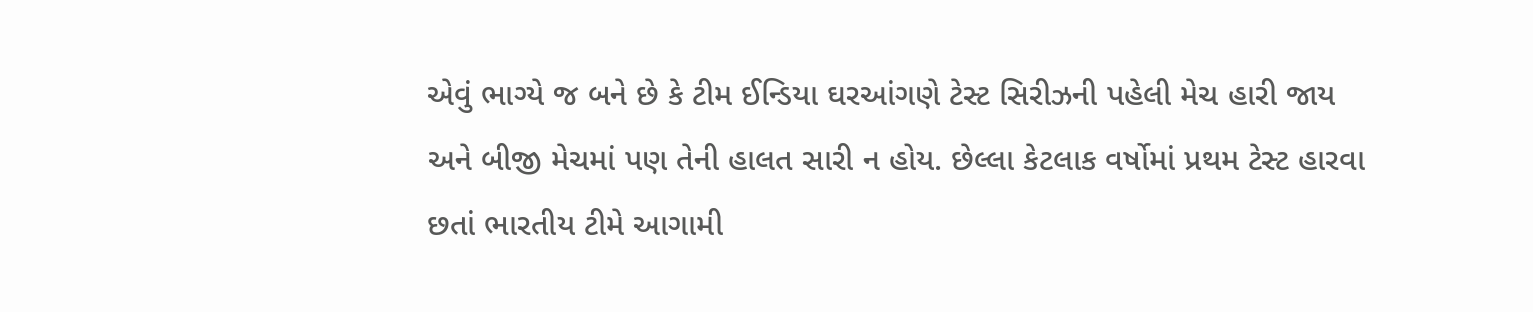એવું ભાગ્યે જ બને છે કે ટીમ ઈન્ડિયા ઘરઆંગણે ટેસ્ટ સિરીઝની પહેલી મેચ હારી જાય અને બીજી મેચમાં પણ તેની હાલત સારી ન હોય. છેલ્લા કેટલાક વર્ષોમાં પ્રથમ ટેસ્ટ હારવા છતાં ભારતીય ટીમે આગામી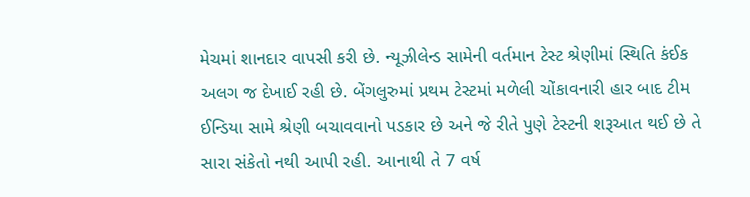મેચમાં શાનદાર વાપસી કરી છે. ન્યૂઝીલેન્ડ સામેની વર્તમાન ટેસ્ટ શ્રેણીમાં સ્થિતિ કંઈક અલગ જ દેખાઈ રહી છે. બેંગલુરુમાં પ્રથમ ટેસ્ટમાં મળેલી ચોંકાવનારી હાર બાદ ટીમ ઈન્ડિયા સામે શ્રેણી બચાવવાનો પડકાર છે અને જે રીતે પુણે ટેસ્ટની શરૂઆત થઈ છે તે સારા સંકેતો નથી આપી રહી. આનાથી તે 7 વર્ષ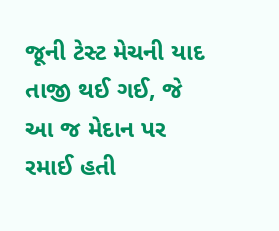જૂની ટેસ્ટ મેચની યાદ તાજી થઈ ગઈ, જે આ જ મેદાન પર રમાઈ હતી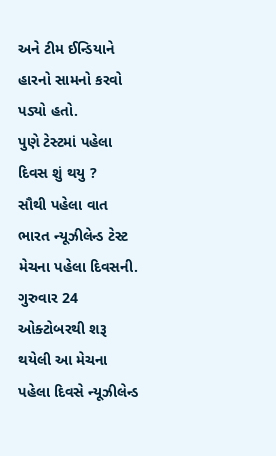અને ટીમ ઈન્ડિયાને હારનો સામનો કરવો પડ્યો હતો.
પુણે ટેસ્ટમાં પહેલા દિવસ શું થયુ ?
સૌથી પહેલા વાત ભારત ન્યૂઝીલેન્ડ ટેસ્ટ મેચના પહેલા દિવસની. ગુરુવાર 24 ઓક્ટોબરથી શરૂ થયેલી આ મેચના પહેલા દિવસે ન્યૂઝીલેન્ડ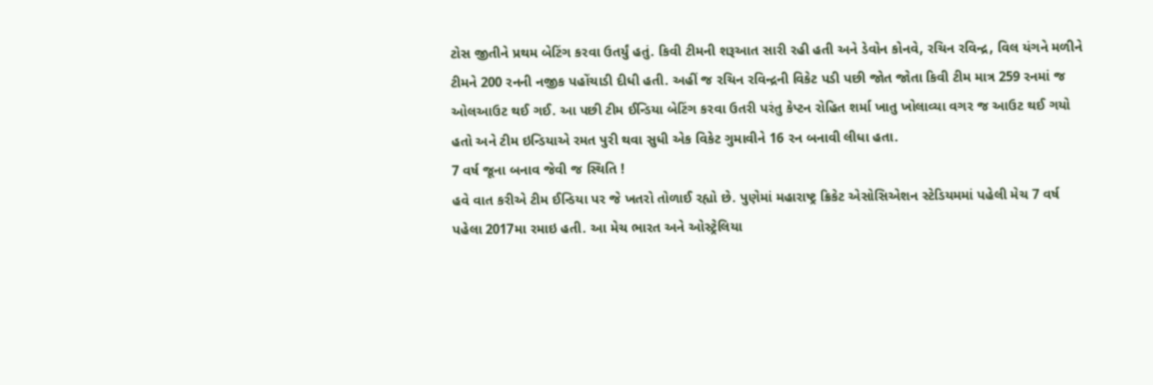ટોસ જીતીને પ્રથમ બેટિંગ કરવા ઉતર્યું હતું. કિવી ટીમની શરૂઆત સારી રહી હતી અને ડેવોન કોનવે, રચિન રવિન્દ્ર, વિલ યંગને મળીને ટીમને 200 રનની નજીક પહોંચાડી દીધી હતી. અહીં જ રચિન રવિન્દ્રની વિકેટ પડી પછી જોત જોતા કિવી ટીમ માત્ર 259 રનમાં જ ઓલઆઉટ થઈ ગઈ. આ પછી ટીમ ઈન્ડિયા બેટિંગ કરવા ઉતરી પરંતુ કેપ્ટન રોહિત શર્મા ખાતુ ખોલાવ્યા વગર જ આઉટ થઈ ગયો હતો અને ટીમ ઇન્ડિયાએ રમત પુરી થવા સુધી એક વિકેટ ગુમાવીને 16 રન બનાવી લીધા હતા.
7 વર્ષ જૂના બનાવ જેવી જ સ્થિતિ !
હવે વાત કરીએ ટીમ ઈન્ડિયા પર જે ખતરો તોળાઈ રહ્યો છે. પુણેમાં મહારાષ્ટ્ર ક્રિકેટ એસોસિએશન સ્ટેડિયમમાં પહેલી મેચ 7 વર્ષ પહેલા 2017મા રમાઇ હતી. આ મેચ ભારત અને ઓસ્ટ્રેલિયા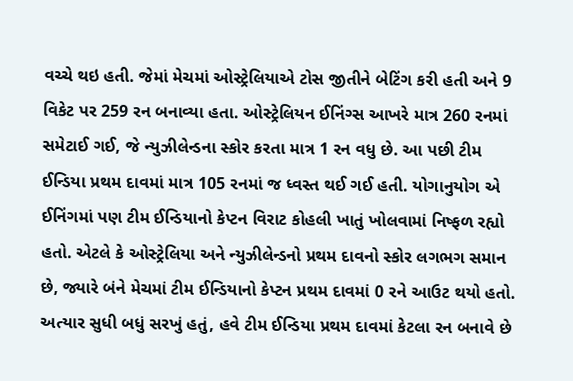વચ્ચે થઇ હતી. જેમાં મેચમાં ઓસ્ટ્રેલિયાએ ટોસ જીતીને બેટિંગ કરી હતી અને 9 વિકેટ પર 259 રન બનાવ્યા હતા. ઓસ્ટ્રેલિયન ઈનિંગ્સ આખરે માત્ર 260 રનમાં સમેટાઈ ગઈ, જે ન્યુઝીલેન્ડના સ્કોર કરતા માત્ર 1 રન વધુ છે. આ પછી ટીમ ઈન્ડિયા પ્રથમ દાવમાં માત્ર 105 રનમાં જ ધ્વસ્ત થઈ ગઈ હતી. યોગાનુયોગ એ ઈનિંગમાં પણ ટીમ ઈન્ડિયાનો કેપ્ટન વિરાટ કોહલી ખાતું ખોલવામાં નિષ્ફળ રહ્યો હતો. એટલે કે ઓસ્ટ્રેલિયા અને ન્યુઝીલેન્ડનો પ્રથમ દાવનો સ્કોર લગભગ સમાન છે, જ્યારે બંને મેચમાં ટીમ ઈન્ડિયાનો કેપ્ટન પ્રથમ દાવમાં 0 રને આઉટ થયો હતો. અત્યાર સુધી બધું સરખું હતું, હવે ટીમ ઈન્ડિયા પ્રથમ દાવમાં કેટલા રન બનાવે છે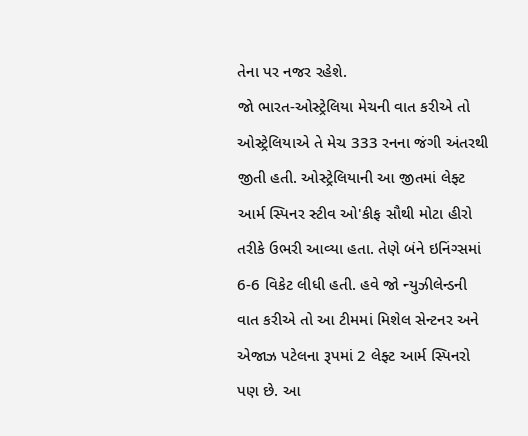તેના પર નજર રહેશે.
જો ભારત-ઓસ્ટ્રેલિયા મેચની વાત કરીએ તો ઓસ્ટ્રેલિયાએ તે મેચ 333 રનના જંગી અંતરથી જીતી હતી. ઓસ્ટ્રેલિયાની આ જીતમાં લેફ્ટ આર્મ સ્પિનર સ્ટીવ ઓ'કીફ સૌથી મોટા હીરો તરીકે ઉભરી આવ્યા હતા. તેણે બંને ઇનિંગ્સમાં 6-6 વિકેટ લીધી હતી. હવે જો ન્યુઝીલેન્ડની વાત કરીએ તો આ ટીમમાં મિશેલ સેન્ટનર અને એજાઝ પટેલના રૂપમાં 2 લેફ્ટ આર્મ સ્પિનરો પણ છે. આ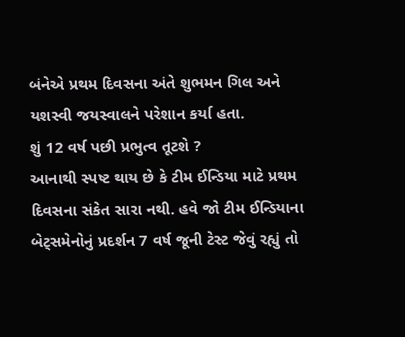બંનેએ પ્રથમ દિવસના અંતે શુભમન ગિલ અને યશસ્વી જયસ્વાલને પરેશાન કર્યા હતા.
શું 12 વર્ષ પછી પ્રભુત્વ તૂટશે ?
આનાથી સ્પષ્ટ થાય છે કે ટીમ ઈન્ડિયા માટે પ્રથમ દિવસના સંકેત સારા નથી. હવે જો ટીમ ઈન્ડિયાના બેટ્સમેનોનું પ્રદર્શન 7 વર્ષ જૂની ટેસ્ટ જેવું રહ્યું તો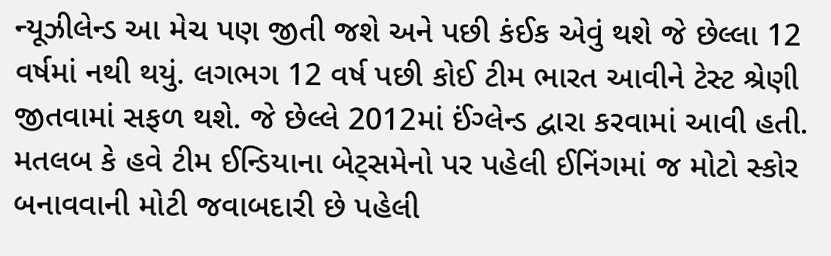ન્યૂઝીલેન્ડ આ મેચ પણ જીતી જશે અને પછી કંઈક એવું થશે જે છેલ્લા 12 વર્ષમાં નથી થયું. લગભગ 12 વર્ષ પછી કોઈ ટીમ ભારત આવીને ટેસ્ટ શ્રેણી જીતવામાં સફળ થશે. જે છેલ્લે 2012માં ઈંગ્લેન્ડ દ્વારા કરવામાં આવી હતી. મતલબ કે હવે ટીમ ઈન્ડિયાના બેટ્સમેનો પર પહેલી ઈનિંગમાં જ મોટો સ્કોર બનાવવાની મોટી જવાબદારી છે પહેલી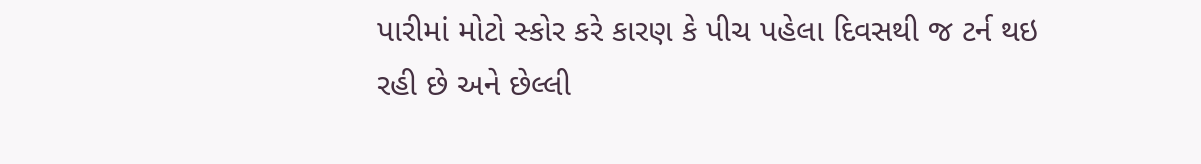પારીમાં મોટો સ્કોર કરે કારણ કે પીચ પહેલા દિવસથી જ ટર્ન થઇ રહી છે અને છેલ્લી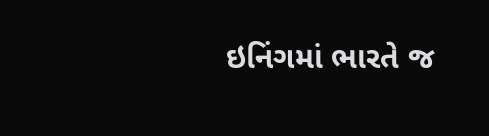ઇનિંગમાં ભારતે જ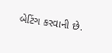બેટિંગ કરવાની છે.